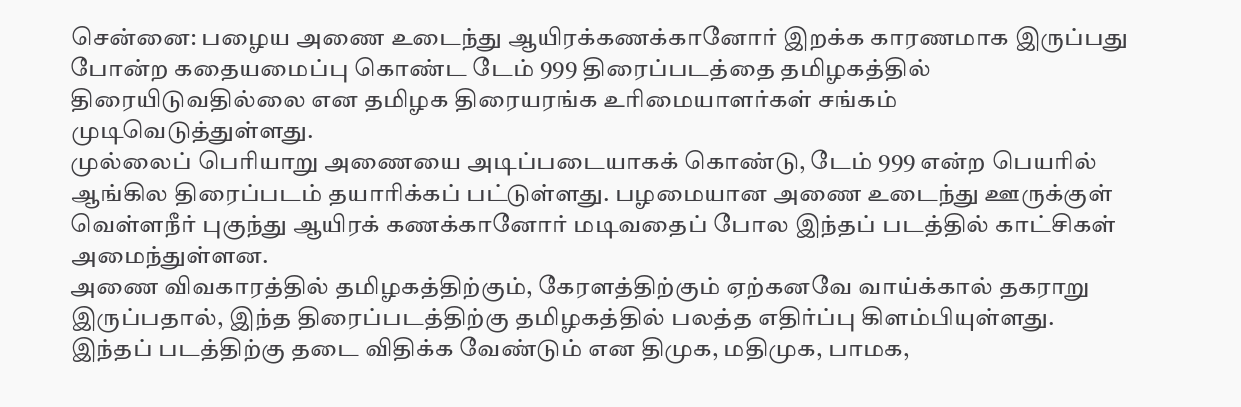சென்னை: பழைய அணை உடைந்து ஆயிரக்கணக்கானோர் இறக்க காரணமாக இருப்பது போன்ற கதையமைப்பு கொண்ட டேம் 999 திரைப்படத்தை தமிழகத்தில் திரையிடுவதில்லை என தமிழக திரையரங்க உரிமையாளர்கள் சங்கம் முடிவெடுத்துள்ளது.
முல்லைப் பெரியாறு அணையை அடிப்படையாகக் கொண்டு, டேம் 999 என்ற பெயரில் ஆங்கில திரைப்படம் தயாரிக்கப் பட்டுள்ளது. பழமையான அணை உடைந்து ஊருக்குள் வெள்ளநீர் புகுந்து ஆயிரக் கணக்கானோர் மடிவதைப் போல இந்தப் படத்தில் காட்சிகள் அமைந்துள்ளன.
அணை விவகாரத்தில் தமிழகத்திற்கும், கேரளத்திற்கும் ஏற்கனவே வாய்க்கால் தகராறு இருப்பதால், இந்த திரைப்படத்திற்கு தமிழகத்தில் பலத்த எதிர்ப்பு கிளம்பியுள்ளது. இந்தப் படத்திற்கு தடை விதிக்க வேண்டும் என திமுக, மதிமுக, பாமக,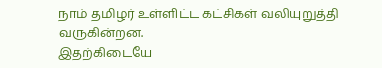நாம் தமிழர் உள்ளிட்ட கட்சிகள் வலியுறுத்தி வருகின்றன.
இதற்கிடையே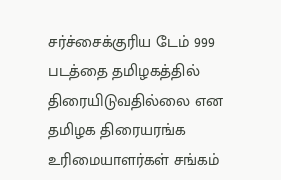சர்ச்சைக்குரிய டேம் 999 படத்தை தமிழகத்தில் திரையிடுவதில்லை என தமிழக திரையரங்க உரிமையாளர்கள் சங்கம்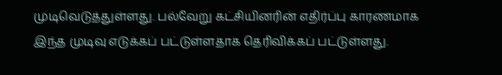முடிவெடுத்துள்ளது. பல்வேறு கட்சியினரின் எதிர்ப்பு காரணமாக இந்த முடிவு எடுக்கப் பட்டுள்ளதாக தெரிவிக்கப் பட்டுள்ளது.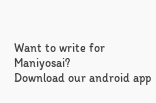Want to write for Maniyosai?
Download our android app